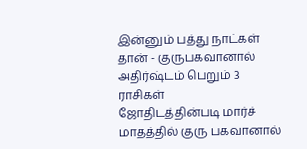இன்னும் பத்து நாட்கள் தான் - குருபகவானால் அதிர்ஷ்டம் பெறும் 3 ராசிகள்
ஜோதிடத்தின்படி மார்ச் மாதத்தில் குரு பகவானால்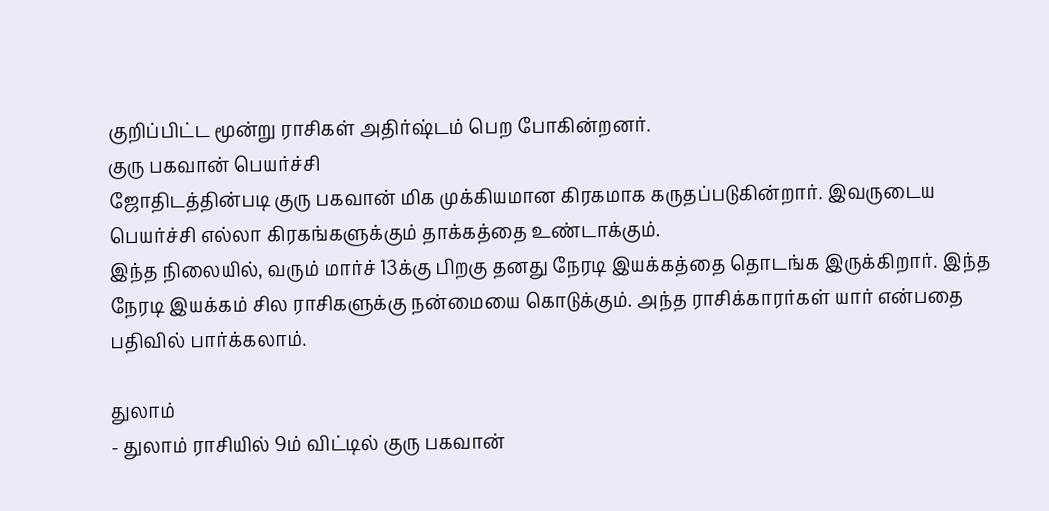குறிப்பிட்ட மூன்று ராசிகள் அதிர்ஷ்டம் பெற போகின்றனர்.
குரு பகவான் பெயர்ச்சி
ஜோதிடத்தின்படி குரு பகவான் மிக முக்கியமான கிரகமாக கருதப்படுகின்றார். இவருடைய பெயர்ச்சி எல்லா கிரகங்களுக்கும் தாக்கத்தை உண்டாக்கும்.
இந்த நிலையில், வரும் மார்ச் 13க்கு பிறகு தனது நேரடி இயக்கத்தை தொடங்க இருக்கிறார். இந்த நேரடி இயக்கம் சில ராசிகளுக்கு நன்மையை கொடுக்கும். அந்த ராசிக்காரர்கள் யார் என்பதை பதிவில் பார்க்கலாம்.

துலாம்
- துலாம் ராசியில் 9ம் விட்டில் குரு பகவான்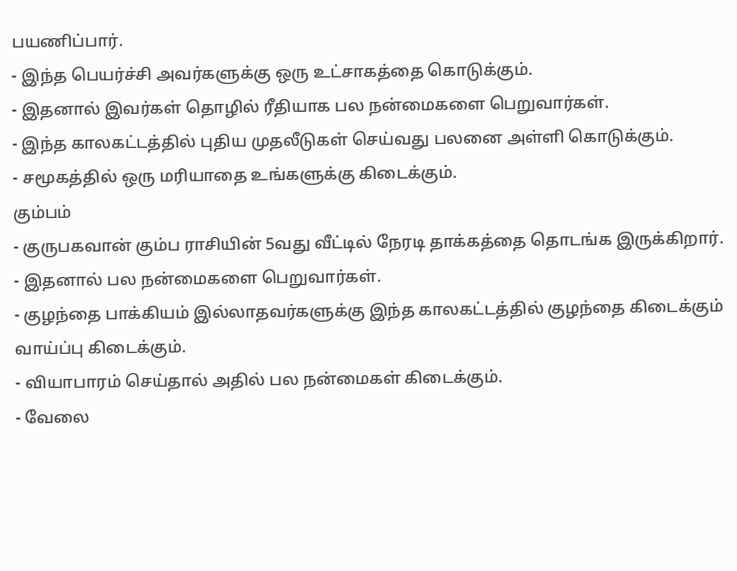பயணிப்பார்.
- இந்த பெயர்ச்சி அவர்களுக்கு ஒரு உட்சாகத்தை கொடுக்கும்.
- இதனால் இவர்கள் தொழில் ரீதியாக பல நன்மைகளை பெறுவார்கள்.
- இந்த காலகட்டத்தில் புதிய முதலீடுகள் செய்வது பலனை அள்ளி கொடுக்கும்.
- சமூகத்தில் ஒரு மரியாதை உங்களுக்கு கிடைக்கும்.
கும்பம்
- குருபகவான் கும்ப ராசியின் 5வது வீட்டில் நேரடி தாக்கத்தை தொடங்க இருக்கிறார்.
- இதனால் பல நன்மைகளை பெறுவார்கள்.
- குழந்தை பாக்கியம் இல்லாதவர்களுக்கு இந்த காலகட்டத்தில் குழந்தை கிடைக்கும் வாய்ப்பு கிடைக்கும்.
- வியாபாரம் செய்தால் அதில் பல நன்மைகள் கிடைக்கும்.
- வேலை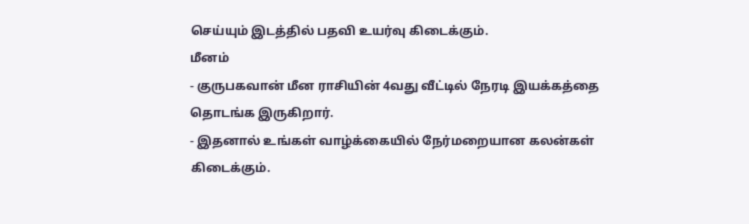செய்யும் இடத்தில் பதவி உயர்வு கிடைக்கும்.
மீனம்
- குருபகவான் மீன ராசியின் 4வது வீட்டில் நேரடி இயக்கத்தை தொடங்க இருகிறார்.
- இதனால் உங்கள் வாழ்க்கையில் நேர்மறையான கலன்கள் கிடைக்கும்.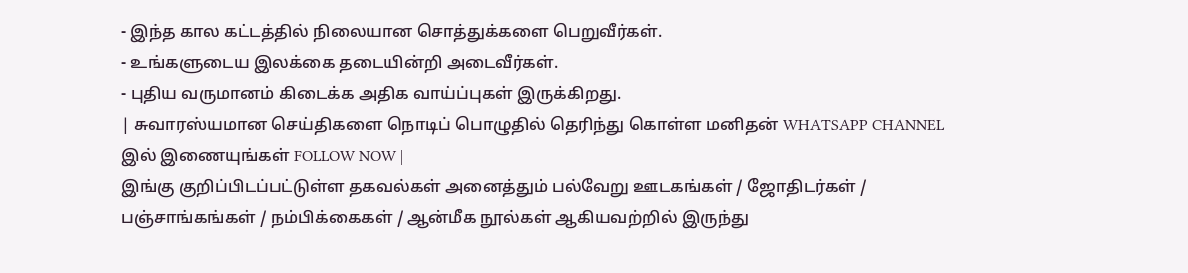- இந்த கால கட்டத்தில் நிலையான சொத்துக்களை பெறுவீர்கள்.
- உங்களுடைய இலக்கை தடையின்றி அடைவீர்கள்.
- புதிய வருமானம் கிடைக்க அதிக வாய்ப்புகள் இருக்கிறது.
| சுவாரஸ்யமான செய்திகளை நொடிப் பொழுதில் தெரிந்து கொள்ள மனிதன் WHATSAPP CHANNEL இல் இணையுங்கள் FOLLOW NOW |
இங்கு குறிப்பிடப்பட்டுள்ள தகவல்கள் அனைத்தும் பல்வேறு ஊடகங்கள் / ஜோதிடர்கள் / பஞ்சாங்கங்கள் / நம்பிக்கைகள் / ஆன்மீக நூல்கள் ஆகியவற்றில் இருந்து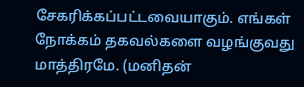சேகரிக்கப்பட்டவையாகும். எங்கள் நோக்கம் தகவல்களை வழங்குவது மாத்திரமே. (மனிதன்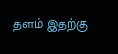தளம் இதற்கு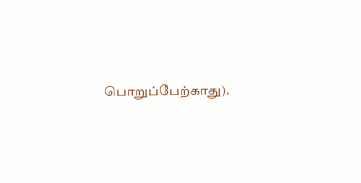பொறுப்பேற்காது).